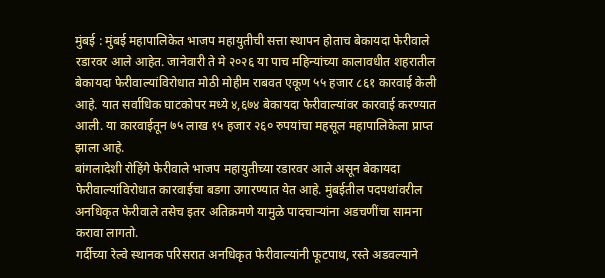मुंबई : मुंबई महापालिकेत भाजप महायुतीची सत्ता स्थापन होताच बेकायदा फेरीवाले रडारवर आले आहेत. जानेवारी ते मे २०२६ या पाच महिन्यांच्या कालावधीत शहरातील बेकायदा फेरीवाल्यांविरोधात मोठी मोहीम राबवत एकूण ५५ हजार ८६१ कारवाई केली आहे. यात सर्वाधिक घाटकोपर मध्ये ४,६७४ बेकायदा फेरीवाल्यांवर कारवाई करण्यात आली. या कारवाईतून ७५ लाख १५ हजार २६० रुपयांचा महसूल महापालिकेला प्राप्त झाला आहे.
बांगलादेशी रोहिंगे फेरीवाले भाजप महायुतीच्या रडारवर आले असून बेकायदा फेरीवाल्यांविरोधात कारवाईचा बडगा उगारण्यात येत आहे. मुंबईतील पदपथांवरील अनधिकृत फेरीवाले तसेच इतर अतिक्रमणे यामुळे पादचाऱ्यांना अडचणींचा सामना करावा लागतो.
गर्दीच्या रेल्वे स्थानक परिसरात अनधिकृत फेरीवाल्यांनी फूटपाथ, रस्ते अडवल्याने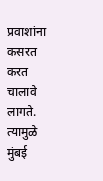प्रवाशांना कसरत करत चालावे लागते. त्यामुळे मुंबई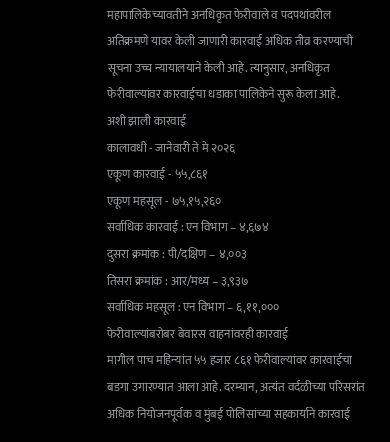महापालिकेच्यावतीने अनधिकृत फेरीवाले व पदपथांवरील अतिक्रमणे यावर केली जाणारी कारवाई अधिक तीव्र करण्याची सूचना उच्च न्यायालयाने केली आहे. त्यानुसार, अनधिकृत फेरीवाल्यांवर कारवाईचा धडाका पालिकेने सुरू केला आहे.
अशी झाली कारवाई
कालावधी - जानेवारी ते मे २०२६
एकूण कारवाई - ५५,८६१
एकूण महसूल - ७५,१५,२६०
सर्वाधिक कारवाई : एन विभाग – ४,६७४
दुसरा क्रमांक : पी/दक्षिण – ४,००३
तिसरा क्रमांक : आर/मध्य – ३,९३७
सर्वाधिक महसूल : एन विभाग – ६,११,०००
फेरीवाल्यांबरोबर बेवारस वाहनांवरही कारवाई
मागील पाच महिन्यांत ५५ हजार ८६१ फेरीवाल्यांवर कारवाईचा बडगा उगारण्यात आला आहे. दरम्यान, अत्यंत वर्दळीच्या परिसरांत अधिक नियोजनपूर्वक व मुंबई पोलिसांच्या सहकार्याने कारवाई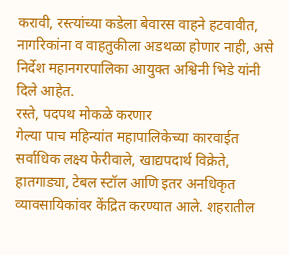करावी, रस्त्यांच्या कडेला बेवारस वाहने हटवावीत, नागरिकांना व वाहतुकीला अडथळा होणार नाही, असे निर्देश महानगरपालिका आयुक्त अश्विनी भिडे यांनी दिले आहेत.
रस्ते, पदपथ मोकळे करणार
गेल्या पाच महिन्यांत महापालिकेच्या कारवाईत सर्वाधिक लक्ष्य फेरीवाले, खाद्यपदार्थ विक्रेते, हातगाड्या, टेबल स्टॉल आणि इतर अनधिकृत व्यावसायिकांवर केंद्रित करण्यात आले. शहरातील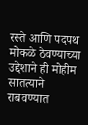रस्ते आणि पदपथ मोकळे ठेवण्याच्या उद्देशाने ही मोहीम सातत्याने राबवण्यात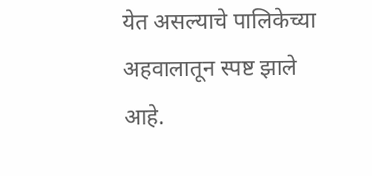येत असल्याचे पालिकेच्या अहवालातून स्पष्ट झाले आहे.